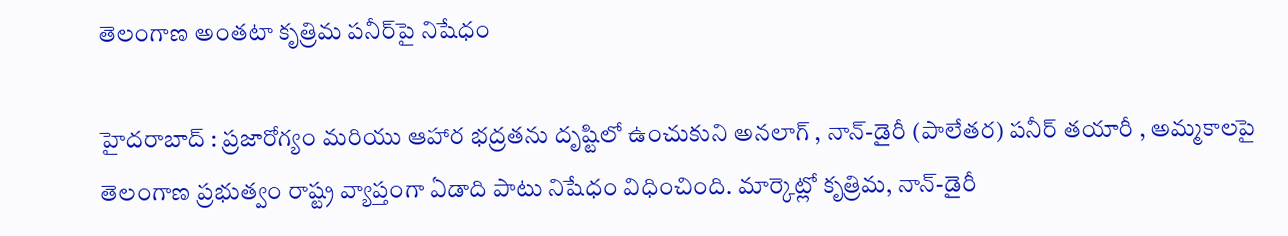తెలంగాణ అంతటా కృత్రిమ పనీర్‌పై నిషేధం

హైద‌రాబాద్ : ప్రజారోగ్యం మరియు ఆహార భద్రతను దృష్టిలో ఉంచుకుని అనలాగ్ , నాన్-డైరీ (పాలేతర) పనీర్ తయారీ , అమ్మకాలపై తెలంగాణ ప్రభుత్వం రాష్ట్ర వ్యాప్తంగా ఏడాది పాటు నిషేధం విధించింది. మార్కెట్లో కృత్రిమ, నాన్-డైరీ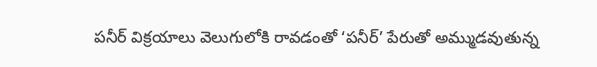పనీర్ విక్రయాలు వెలుగులోకి రావడంతో ‘పనీర్’ పేరుతో అమ్ముడవుతున్న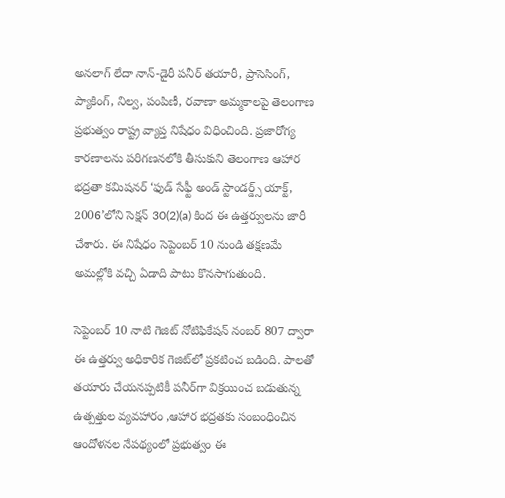అనలాగ్ లేదా నాన్-డైరీ పనీర్ తయారీ, ప్రాసెసింగ్, ప్యాకింగ్, నిల్వ, పంపిణీ, రవాణా అమ్మకాలపై తెలంగాణ ప్రభుత్వం రాష్ట్ర వ్యాప్త నిషేధం విధించింది. ప్రజారోగ్య కారణాలను పరిగణనలోకి తీసుకుని తెలంగాణ ఆహార భద్రతా కమిషనర్ ‘ఫుడ్ సేఫ్టీ అండ్ స్టాండర్డ్స్ యాక్ట్, 2006’లోని సెక్షన్ 30(2)(a) కింద ఈ ఉత్తర్వులను జారీ చేశారు. ఈ నిషేధం సెప్టెంబర్ 10 నుండి తక్షణమే అమల్లోకి వచ్చి ఏడాది పాటు కొనసాగుతుంది.

సెప్టెంబర్ 10 నాటి గెజిట్ నోటిఫికేషన్ నంబర్ 807 ద్వారా ఈ ఉత్తర్వు అధికారిక గెజిట్‌లో ప్రకటించ బడింది. పాలతో తయారు చేయనప్పటికీ పనీర్‌గా విక్రయించ బడుతున్న ఉత్పత్తుల వ్యవహారం ,ఆహార భద్రతకు సంబంధించిన ఆందోళనల నేపథ్యంలో ప్రభుత్వం ఈ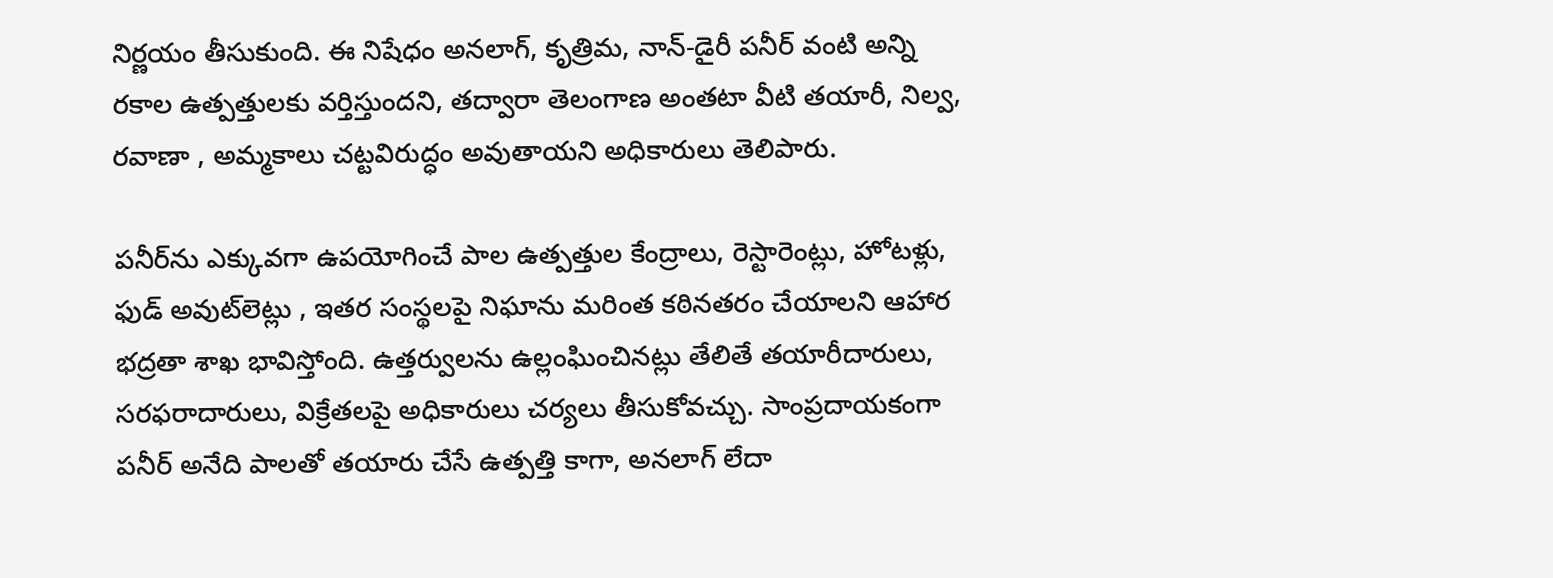నిర్ణయం తీసుకుంది. ఈ నిషేధం అనలాగ్, కృత్రిమ, నాన్-డైరీ పనీర్ వంటి అన్ని రకాల ఉత్పత్తులకు వర్తిస్తుందని, తద్వారా తెలంగాణ అంతటా వీటి తయారీ, నిల్వ, రవాణా , అమ్మకాలు చట్టవిరుద్ధం అవుతాయని అధికారులు తెలిపారు.

పనీర్‌ను ఎక్కువగా ఉపయోగించే పాల ఉత్పత్తుల కేంద్రాలు, రెస్టారెంట్లు, హోటళ్లు, ఫుడ్ అవుట్‌లెట్లు , ఇతర సంస్థలపై నిఘాను మరింత కఠినతరం చేయాలని ఆహార భద్రతా శాఖ భావిస్తోంది. ఉత్తర్వులను ఉల్లంఘించినట్లు తేలితే తయారీదారులు, సరఫరాదారులు, విక్రేతలపై అధికారులు చర్యలు తీసుకోవచ్చు. సాంప్రదాయకంగా పనీర్ అనేది పాలతో తయారు చేసే ఉత్పత్తి కాగా, అనలాగ్ లేదా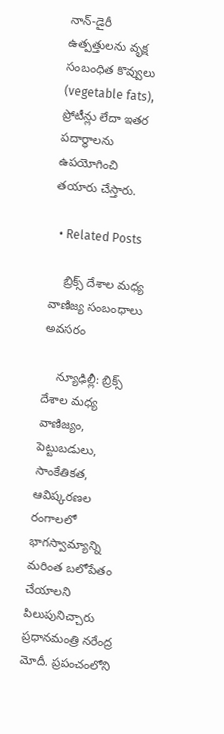నాన్-డైరీ ఉత్పత్తులను వృక్ష సంబంధిత కొవ్వులు (vegetable fats), ప్రోటీన్లు లేదా ఇతర పదార్థాలను ఉపయోగించి తయారు చేస్తారు.

  • Related Posts

    బ్రిక్స్ దేశాల మ‌ధ్య వాణిజ్య సంబంధాలు అవ‌స‌రం

    న్యూఢిల్లీ: బ్రిక్స్ దేశాల మధ్య వాణిజ్యం, పెట్టుబడులు, సాంకేతికత, ఆవిష్కరణల రంగాలలో భాగస్వామ్యాన్ని మరింత బలోపేతం చేయాలని పిలుపునిచ్చారు ప్ర‌ధాన‌మంత్రి న‌రేంద్ర మోదీ. ప్రపంచంలోని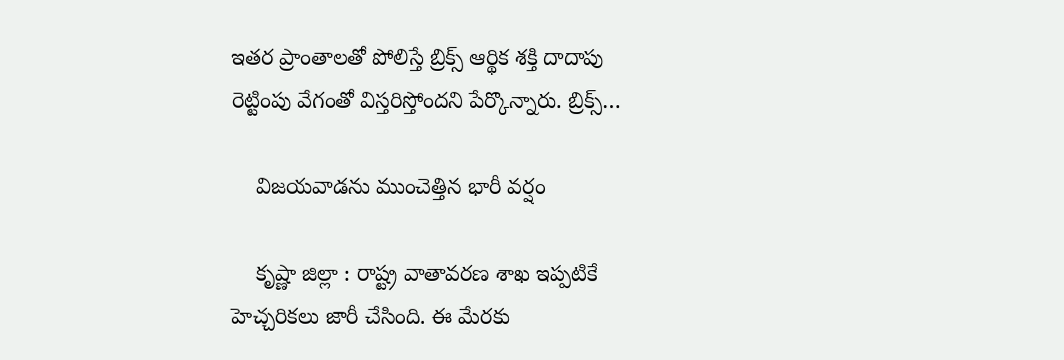ఇతర ప్రాంతాలతో పోలిస్తే బ్రిక్స్ ఆర్థిక శక్తి దాదాపు రెట్టింపు వేగంతో విస్తరిస్తోందని పేర్కొన్నారు. బ్రిక్స్…

    విజ‌య‌వాడ‌ను ముంచెత్తిన భారీ వ‌ర్షం

    కృష్ణా జిల్లా : రాష్ట్ర వాతావ‌ర‌ణ శాఖ ఇప్ప‌టికే హెచ్చ‌రిక‌లు జారీ చేసింది. ఈ మేర‌కు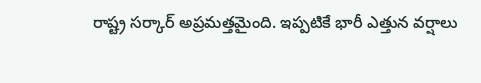రాష్ట్ర స‌ర్కార్ అప్ర‌మ‌త్త‌మైంది. ఇప్ప‌టికే భారీ ఎత్తున వ‌ర్షాలు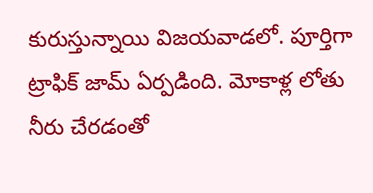కురుస్తున్నాయి విజ‌య‌వాడ‌లో. పూర్తిగా ట్రాఫిక్ జామ్ ఏర్ప‌డింది. మోకాళ్ల లోతు నీరు చేరడంతో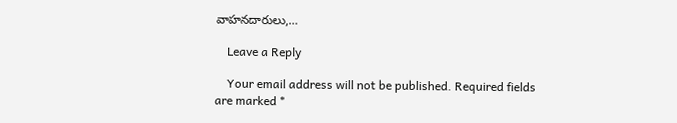వాహనదారులు,…

    Leave a Reply

    Your email address will not be published. Required fields are marked *